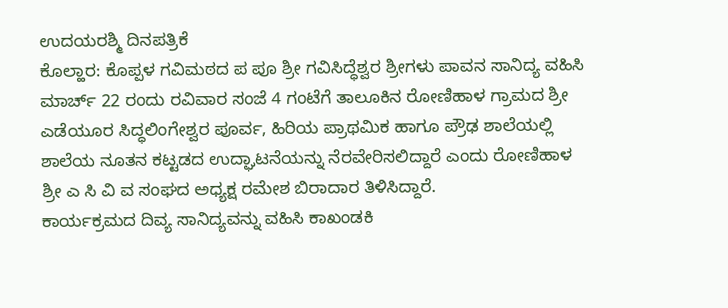ಉದಯರಶ್ಮಿ ದಿನಪತ್ರಿಕೆ
ಕೊಲ್ಹಾರ: ಕೊಪ್ಪಳ ಗವಿಮಠದ ಪ ಪೂ ಶ್ರೀ ಗವಿಸಿದ್ಧೆಶ್ವರ ಶ್ರೀಗಳು ಪಾವನ ಸಾನಿದ್ಯ ವಹಿಸಿ ಮಾರ್ಚ್ 22 ರಂದು ರವಿವಾರ ಸಂಜೆ 4 ಗಂಟೆಗೆ ತಾಲೂಕಿನ ರೋಣಿಹಾಳ ಗ್ರಾಮದ ಶ್ರೀ ಎಡೆಯೂರ ಸಿದ್ಧಲಿಂಗೇಶ್ವರ ಪೂರ್ವ, ಹಿರಿಯ ಪ್ರಾಥಮಿಕ ಹಾಗೂ ಪ್ರೌಢ ಶಾಲೆಯಲ್ಲಿ ಶಾಲೆಯ ನೂತನ ಕಟ್ಟಡದ ಉದ್ಘಾಟನೆಯನ್ನು ನೆರವೇರಿಸಲಿದ್ದಾರೆ ಎಂದು ರೋಣಿಹಾಳ ಶ್ರೀ ಎ ಸಿ ವಿ ವ ಸಂಘದ ಅಧ್ಯಕ್ಷ ರಮೇಶ ಬಿರಾದಾರ ತಿಳಿಸಿದ್ದಾರೆ.
ಕಾರ್ಯಕ್ರಮದ ದಿವ್ಯ ಸಾನಿದ್ಯವನ್ನು ವಹಿಸಿ ಕಾಖಂಡಕಿ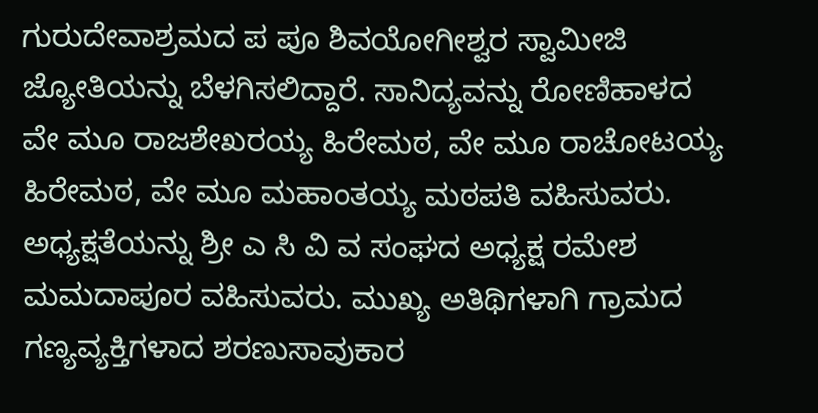ಗುರುದೇವಾಶ್ರಮದ ಪ ಪೂ ಶಿವಯೋಗೀಶ್ವರ ಸ್ವಾಮೀಜಿ ಜ್ಯೋತಿಯನ್ನು ಬೆಳಗಿಸಲಿದ್ದಾರೆ. ಸಾನಿದ್ಯವನ್ನು ರೋಣಿಹಾಳದ ವೇ ಮೂ ರಾಜಶೇಖರಯ್ಯ ಹಿರೇಮಠ, ವೇ ಮೂ ರಾಚೋಟಯ್ಯ ಹಿರೇಮಠ, ವೇ ಮೂ ಮಹಾಂತಯ್ಯ ಮಠಪತಿ ವಹಿಸುವರು. ಅಧ್ಯಕ್ಷತೆಯನ್ನು ಶ್ರೀ ಎ ಸಿ ವಿ ವ ಸಂಘದ ಅಧ್ಯಕ್ಷ ರಮೇಶ ಮಮದಾಪೂರ ವಹಿಸುವರು. ಮುಖ್ಯ ಅತಿಥಿಗಳಾಗಿ ಗ್ರಾಮದ ಗಣ್ಯವ್ಯಕ್ತಿಗಳಾದ ಶರಣುಸಾವುಕಾರ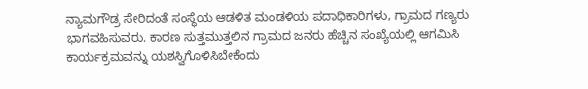ನ್ಯಾಮಗೌಡ್ರ ಸೇರಿದಂತೆ ಸಂಸ್ಥೆಯ ಆಡಳಿತ ಮಂಡಳಿಯ ಪದಾಧಿಕಾರಿಗಳು, ಗ್ರಾಮದ ಗಣ್ಯರು ಭಾಗವಹಿಸುವರು. ಕಾರಣ ಸುತ್ತಮುತ್ತಲಿನ ಗ್ರಾಮದ ಜನರು ಹೆಚ್ಚಿನ ಸಂಖ್ಯೆಯಲ್ಲಿ ಆಗಮಿಸಿ ಕಾರ್ಯಕ್ರಮವನ್ನು ಯಶಸ್ವಿಗೊಳಿಸಿಬೇಕೆಂದು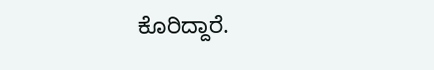ಕೊರಿದ್ದಾರೆ.